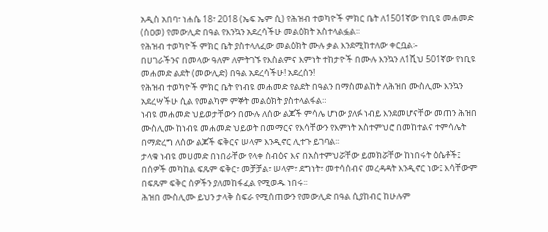አዲስ አበባ፣ ነሐሴ 18፣ 2018 (ኤፍ ኤም ሲ) የሕዝብ ተወካዮች ምክር ቤት ለ1501ኛው የነቢዩ መሐመድ (ሰዐወ) የመውሊድ በዓል የእንኳን አደረሳችሁ መልዕክት አስተላልፏል፡፡
የሕዝብ ተወካዮች ምክር ቤት ያስተላለፈው መልዕክት ሙሉ ቃል እንደሚከተለው ቀርቧል፡-
በሀገራችንና በመላው ዓለም ለምትገኙ የእስልምና እምነት ተከታዮች በሙሉ እንኳን ለ1ሺህ 501ኛው የነቢዩ መሐመድ ልደት (መውሊድ) በዓል አደረሳችሁ! አደረሰን!
የሕዝብ ተወካዮች ምክር ቤት የነብዩ መሐመድ የልደት በዓልን በማስመልከት ለሕዝበ ሙስሊሙ እንኳን አደረሣችሁ ሲል የመልካም ምኞት መልዕክት ያስተላልፋል።
ነብዩ መሐመድ ህይወታቸውን በሙሉ ለሰው ልጆች ምሳሌ ሆነው ያለፉ ነብይ እንደመሆናቸው መጠን ሕዝበ ሙስሊሙ ከነብዩ መሐመድ ህይወት በመማርና የእሳቸውን የእምነት አስተምህሮ በመከተልና ተምሳሌት በማድረግ ለሰው ልጆች ፍቅርና ሠላም እንዲኖር ሊተጉ ይገባል፡፡
ታላቁ ነብዩ መሀመድ በነበራቸው የላቀ ስብዕና እና በአስተምህሯቸው ይመክሯቸው ከነበሩት ዕሴቶች፤ በሰዎች መካከል ፍጹም ፍቅር፣ መቻቻል፣ ሠላም፣ ደግነት፣ መተሳሰብና መረዳዳት እንዲኖር ነው፤ እሳቸውም በፍጹም ፍቅር ሰዎችን ያለመከፋፈል የሚወዱ ነበሩ፡፡
ሕዝበ ሙስሊሙ ይህን ታላቅ ስፍራ የሚሰጠውን የመውሊድ በዓል ሲያከብር ከሁሉም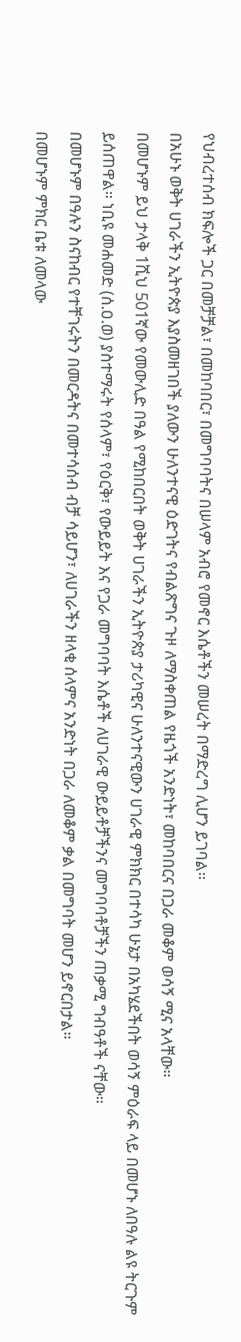የህብረተሰብ ክፍሎች ጋር በመቻቻል፣ በመከባበር፣ በመግባባትና በሠላም አብሮ የመኖር እሴቶችን መሠረት በማድረግ ሊሆን ይገባል፡፡
በአሁኑ ወቅት ሀገራችን ኢትዮጵያ እያስመዘገበች ያለውን ሁለንተናዊ ዕድገትና የብልጽግና ጉዞ ለማስቀጠል የዜጎች አንድነት፣ መከባበርና በጋራ መቆም ወሳኝ ሚና አላቸው።
በመሆኑም ይህ ታላቅ 1ሺህ 501ኛው የመውሊድ በዓል የሚከበርበት ወቅት ሀገራችን ኢትዮጵያ ታሪካዊና ሁለንተናዊውን ሀገራዊ ምክክር በተሳካ ሁኔታ በአካሄደችበት ወሳኝ ምዕራፍ ላይ በመሆኑ ለበዓሉ ልዩ ትርጉም ይሰጠዋል። ነቢዩ መሐመድ (ሰ.ዐ.ወ) ያስተማሩት የሰላም፣ የዕርቅ፣ የውይይት እና የጋራ መግባባት እሴቶች ለሀገራዊ ውይይቶቻችንና መግባባቶቻችን ጠቃሚ ግብዓቶች ናቸው።
በመሆኑም በዓሉን ስናከብር የተቸገሩትን በመርዳትና በመተሳሰብ ብቻ ሳይሆን፣ ለሀገራችን ዘላቂ ሰላምና አንድነት በጋራ ለመቆም ቃል በመግባት መሆን ይኖርበታል።
በመሆኑም ምክር ቤቱ ለመላው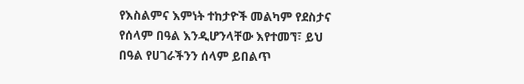የእስልምና እምነት ተከታዮች መልካም የደስታና የሰላም በዓል እንዲሆንላቸው እየተመኘ፣ ይህ በዓል የሀገራችንን ሰላም ይበልጥ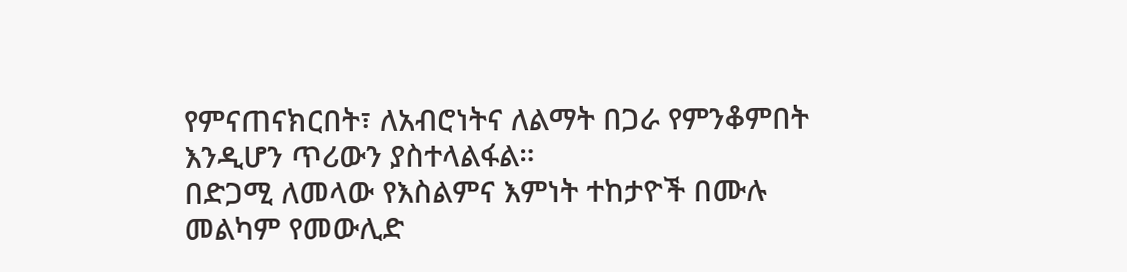የምናጠናክርበት፣ ለአብሮነትና ለልማት በጋራ የምንቆምበት እንዲሆን ጥሪውን ያስተላልፋል።
በድጋሚ ለመላው የእስልምና እምነት ተከታዮች በሙሉ መልካም የመውሊድ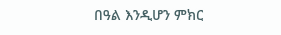በዓል እንዲሆን ምክር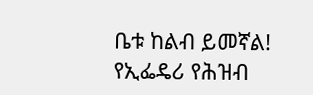ቤቱ ከልብ ይመኛል!
የኢፌዴሪ የሕዝብ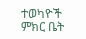ተወካዮች ምክር ቤት